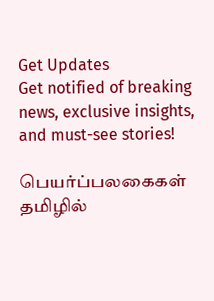Get Updates
Get notified of breaking news, exclusive insights, and must-see stories!

பெயர்ப்பலகைகள் தமிழில்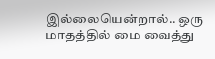இல்லையென்றால்.. ஒரு மாதத்தில் மை வைத்து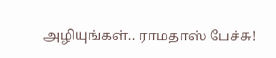அழியுங்கள்.. ராமதாஸ் பேச்சு!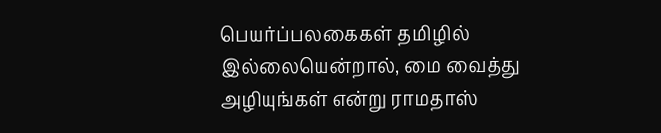பெயர்ப்பலகைகள் தமிழில் இல்லையென்றால், மை வைத்து அழியுங்கள் என்று ராமதாஸ்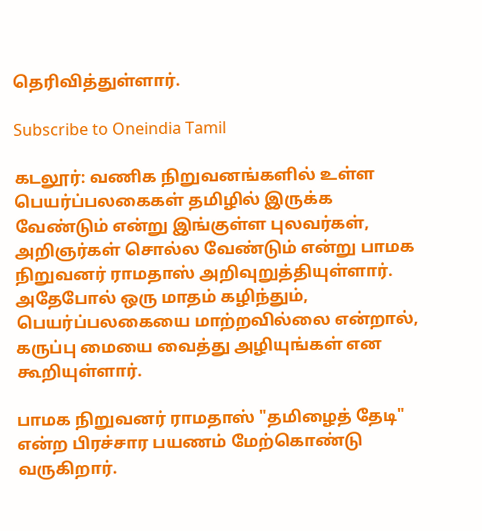தெரிவித்துள்ளார்.

Subscribe to Oneindia Tamil

கடலூர்: வணிக நிறுவனங்களில் உள்ள பெயர்ப்பலகைகள் தமிழில் இருக்க வேண்டும் என்று இங்குள்ள புலவர்கள், அறிஞர்கள் சொல்ல வேண்டும் என்று பாமக நிறுவனர் ராமதாஸ் அறிவுறுத்தியுள்ளார். அதேபோல் ஒரு மாதம் கழிந்தும், பெயர்ப்பலகையை மாற்றவில்லை என்றால், கருப்பு மையை வைத்து அழியுங்கள் என கூறியுள்ளார்.

பாமக நிறுவனர் ராமதாஸ் "தமிழைத் தேடி" என்ற பிரச்சார பயணம் மேற்கொண்டு வருகிறார்.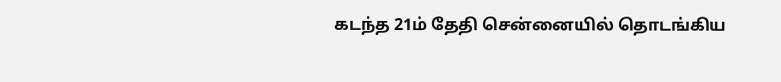கடந்த 21ம் தேதி சென்னையில் தொடங்கிய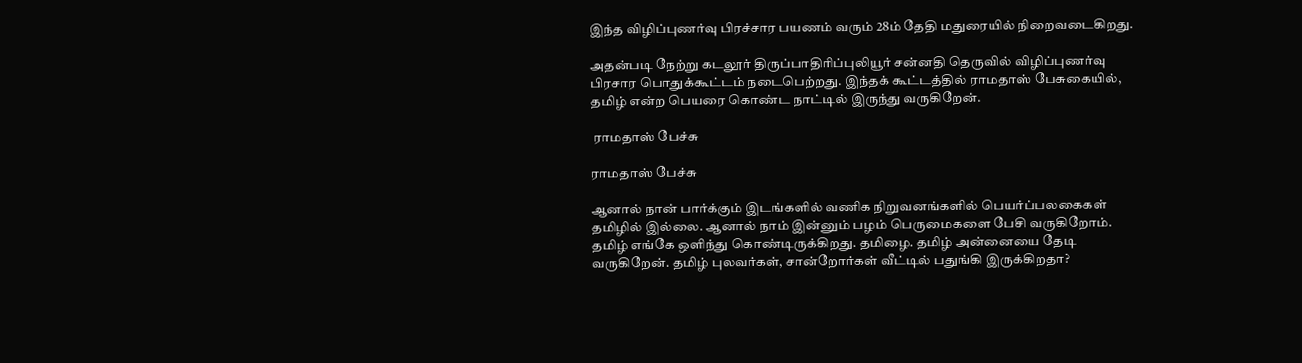இந்த விழிப்புணர்வு பிரச்சார பயணம் வரும் 28ம் தேதி மதுரையில் நிறைவடைகிறது.

அதன்படி நேற்று கடலூர் திருப்பாதிரிப்புலியூர் சன்னதி தெருவில் விழிப்புணர்வு பிரசார பொதுக்கூட்டம் நடைபெற்றது. இந்தக் கூட்டத்தில் ராமதாஸ் பேசுகையில், தமிழ் என்ற பெயரை கொண்ட நாட்டில் இருந்து வருகிறேன்.

 ராமதாஸ் பேச்சு

ராமதாஸ் பேச்சு

ஆனால் நான் பார்க்கும் இடங்களில் வணிக நிறுவனங்களில் பெயர்ப்பலகைகள் தமிழில் இல்லை. ஆனால் நாம் இன்னும் பழம் பெருமைகளை பேசி வருகிறோம். தமிழ் எங்கே ஒளிந்து கொண்டிருக்கிறது. தமிழை. தமிழ் அன்னையை தேடி வருகிறேன். தமிழ் புலவர்கள், சான்றோர்கள் வீட்டில் பதுங்கி இருக்கிறதா?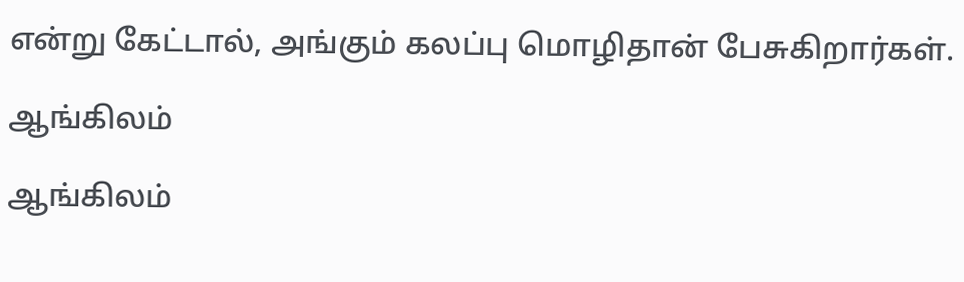என்று கேட்டால், அங்கும் கலப்பு மொழிதான் பேசுகிறார்கள்.

ஆங்கிலம்

ஆங்கிலம்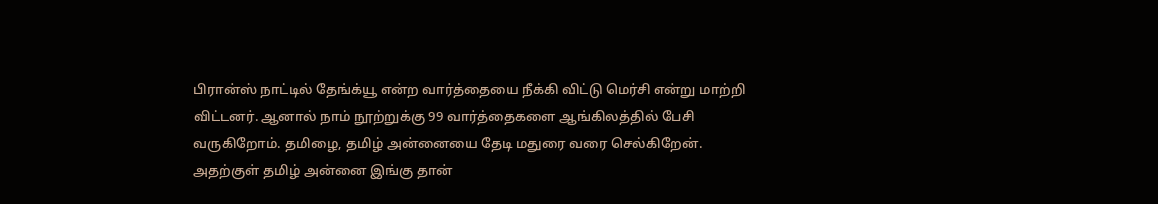பிரான்ஸ் நாட்டில் தேங்க்யூ என்ற வார்த்தையை நீக்கி விட்டு மெர்சி என்று மாற்றி விட்டனர். ஆனால் நாம் நூற்றுக்கு 99 வார்த்தைகளை ஆங்கிலத்தில் பேசி வருகிறோம். தமிழை, தமிழ் அன்னையை தேடி மதுரை வரை செல்கிறேன். அதற்குள் தமிழ் அன்னை இங்கு தான்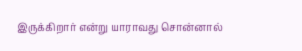இருக்கிறார் என்று யாராவது சொன்னால்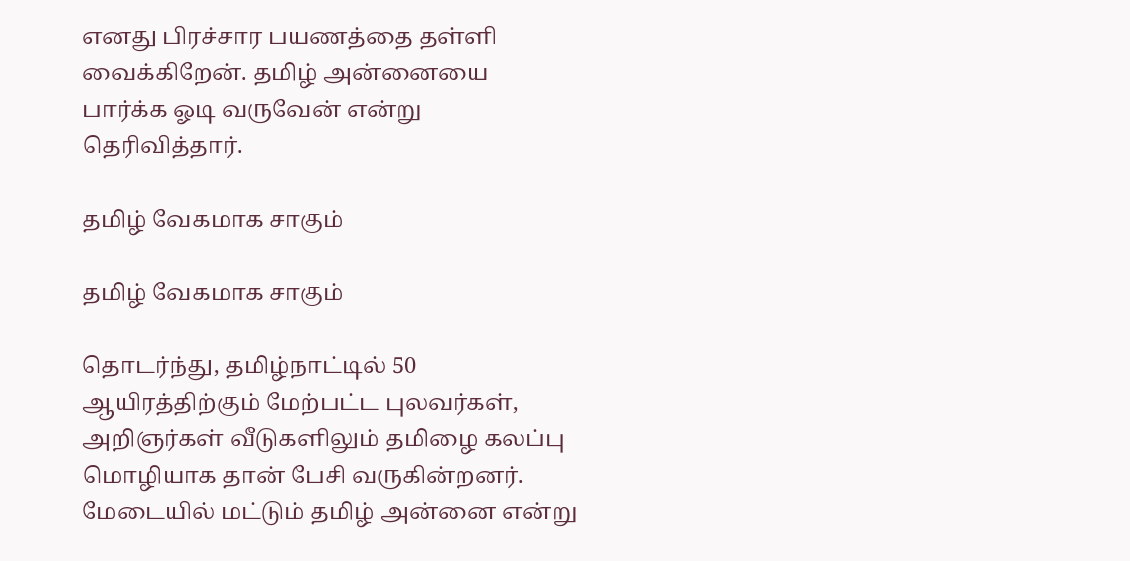எனது பிரச்சார பயணத்தை தள்ளி வைக்கிறேன். தமிழ் அன்னையை பார்க்க ஓடி வருவேன் என்று தெரிவித்தார்.

தமிழ் வேகமாக சாகும்

தமிழ் வேகமாக சாகும்

தொடர்ந்து, தமிழ்நாட்டில் 50 ஆயிரத்திற்கும் மேற்பட்ட புலவர்கள், அறிஞர்கள் வீடுகளிலும் தமிழை கலப்பு மொழியாக தான் பேசி வருகின்றனர். மேடையில் மட்டும் தமிழ் அன்னை என்று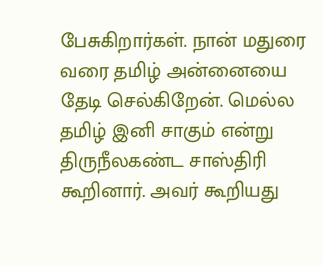பேசுகிறார்கள். நான் மதுரை வரை தமிழ் அன்னையை தேடி செல்கிறேன். மெல்ல தமிழ் இனி சாகும் என்று திருநீலகண்ட சாஸ்திரி கூறினார். அவர் கூறியது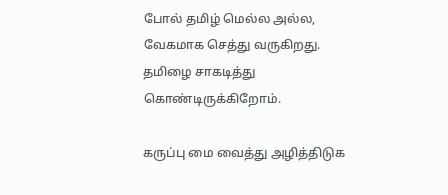போல் தமிழ் மெல்ல அல்ல, வேகமாக செத்து வருகிறது. தமிழை சாகடித்து கொண்டிருக்கிறோம்.

கருப்பு மை வைத்து அழித்திடுக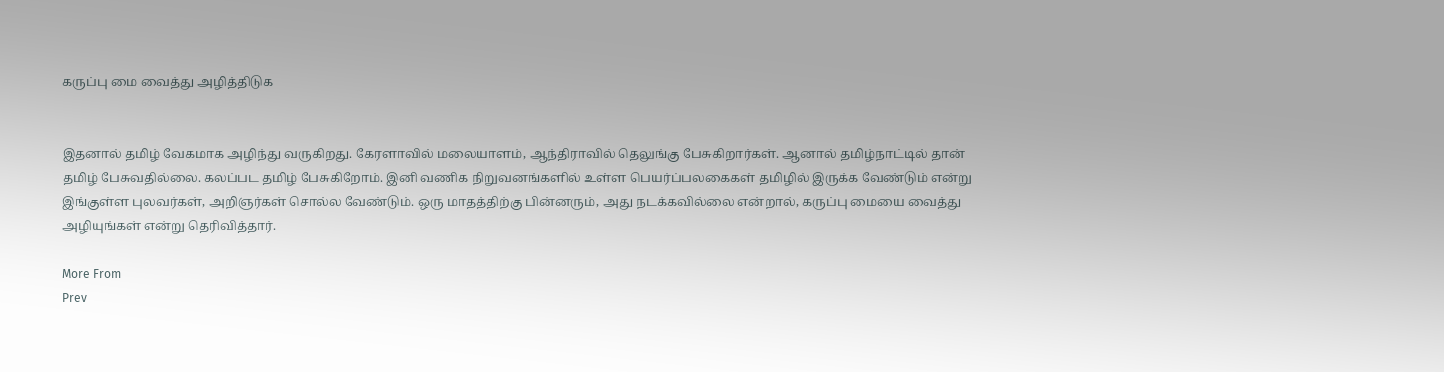கருப்பு மை வைத்து அழித்திடுக


இதனால் தமிழ் வேகமாக அழிந்து வருகிறது. கேரளாவில் மலையாளம், ஆந்திராவில் தெலுங்கு பேசுகிறார்கள். ஆனால் தமிழ்நாட்டில் தான் தமிழ் பேசுவதில்லை. கலப்பட தமிழ் பேசுகிறோம். இனி வணிக நிறுவனங்களில் உள்ள பெயர்ப்பலகைகள் தமிழில் இருக்க வேண்டும் என்று இங்குள்ள புலவர்கள், அறிஞர்கள் சொல்ல வேண்டும். ஒரு மாதத்திற்கு பின்னரும், அது நடக்கவில்லை என்றால், கருப்பு மையை வைத்து அழியுங்கள் என்று தெரிவித்தார்.

More From
Prev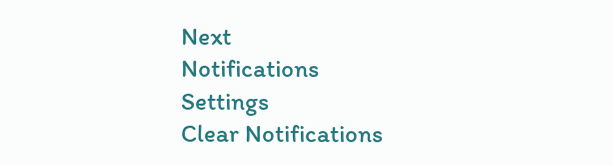Next
Notifications
Settings
Clear Notifications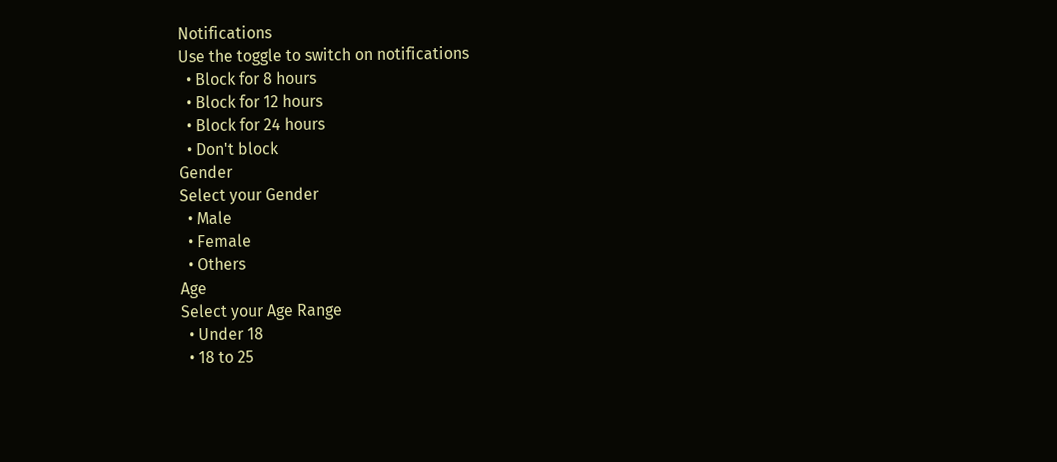Notifications
Use the toggle to switch on notifications
  • Block for 8 hours
  • Block for 12 hours
  • Block for 24 hours
  • Don't block
Gender
Select your Gender
  • Male
  • Female
  • Others
Age
Select your Age Range
  • Under 18
  • 18 to 25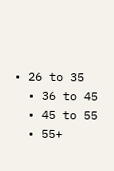• 26 to 35
  • 36 to 45
  • 45 to 55
  • 55+